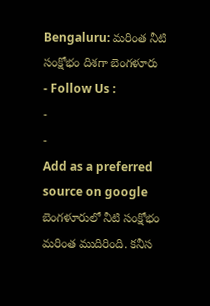Bengaluru: మరింత నీటి సంక్షోభం దిశగా బెంగళూరు
- Follow Us :
-
-
Add as a preferred
source on google
బెంగళూరులో నీటి సంక్షోభం మరింత ముదిరింది. కనీస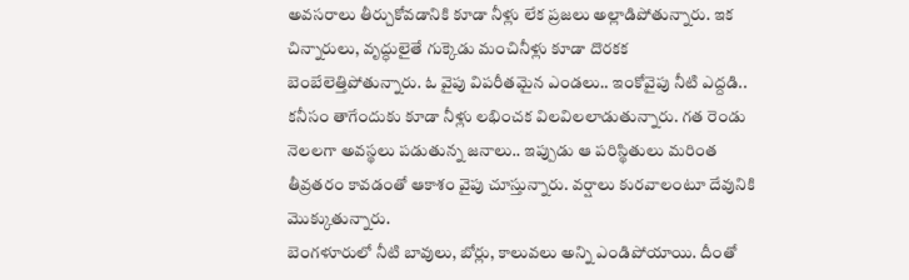అవసరాలు తీర్చుకోవడానికి కూడా నీళ్లు లేక ప్రజలు అల్లాడిపోతున్నారు. ఇక చిన్నారులు, వృద్ధులైతే గుక్కెడు మంచినీళ్లు కూడా దొరకక బెంబేలెత్తిపోతున్నారు. ఓ వైపు విపరీతమైన ఎండలు.. ఇంకోవైపు నీటి ఎద్దడి.. కనీసం తాగేందుకు కూడా నీళ్లు లభించక విలవిలలాడుతున్నారు. గత రెండు నెలలగా అవస్థలు పడుతున్న జనాలు.. ఇప్పుడు ఆ పరిస్థితులు మరింత తీవ్రతరం కావడంతో ఆకాశం వైపు చూస్తున్నారు. వర్షాలు కురవాలంటూ దేవునికి మొక్కుతున్నారు.
బెంగళూరులో నీటి బావులు, బోర్లు, కాలువలు అన్ని ఎండిపోయాయి. దీంతో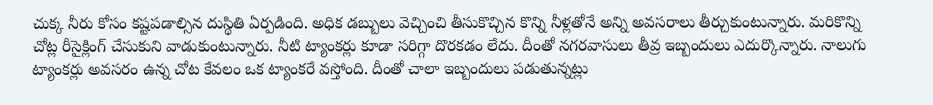చుక్క నీరు కోసం కష్టపడాల్సిన దుస్థితి ఏర్పడింది. అధిక డబ్బులు వెచ్చించి తీసుకొచ్చిన కొన్ని నీళ్లతోనే అన్ని అవసరాలు తీర్చుకుంటున్నారు. మరికొన్ని చోట్ల రీసైక్లింగ్ చేసుకుని వాడుకుంటున్నారు. నీటి ట్యాంకర్లు కూడా సరిగ్గా దొరకడం లేదు. దీంతో నగరవాసులు తీవ్ర ఇబ్బందులు ఎదుర్కొన్నారు. నాలుగు ట్యాంకర్లు అవసరం ఉన్న చోట కేవలం ఒక ట్యాంకరే వస్తోంది. దీంతో చాలా ఇబ్బందులు పడుతున్నట్లు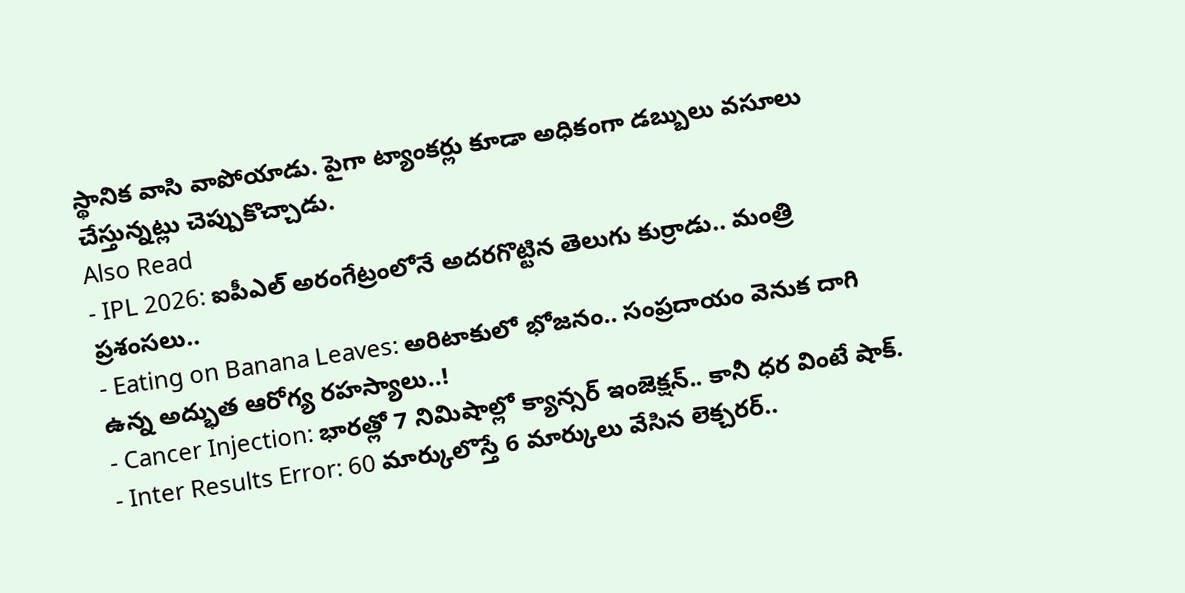స్థానిక వాసి వాపోయాడు. పైగా ట్యాంకర్లు కూడా అధికంగా డబ్బులు వసూలు చేస్తున్నట్లు చెప్పుకొచ్చాడు.
Also Read
- IPL 2026: ఐపీఎల్ అరంగేట్రంలోనే అదరగొట్టిన తెలుగు కుర్రాడు.. మంత్రి ప్రశంసలు..
- Eating on Banana Leaves: అరిటాకులో భోజనం.. సంప్రదాయం వెనుక దాగి ఉన్న అద్భుత ఆరోగ్య రహస్యాలు..!
- Cancer Injection: భారత్లో 7 నిమిషాల్లో క్యాన్సర్ ఇంజెక్షన్.. కానీ ధర వింటే షాక్.
- Inter Results Error: 60 మార్కులొస్తే 6 మార్కులు వేసిన లెక్చరర్..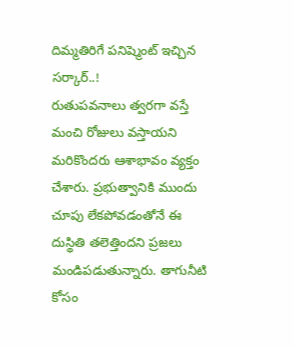దిమ్మతిరిగే పనిష్మెంట్ ఇచ్చిన సర్కార్..!
రుతుపవనాలు త్వరగా వస్తే మంచి రోజులు వస్తాయని మరికొందరు ఆశాభావం వ్యక్తం చేశారు. ప్రభుత్వానికి ముందు చూపు లేకపోవడంతోనే ఈ దుస్థితి తలెత్తిందని ప్రజలు మండిపడుతున్నారు. తాగునీటి కోసం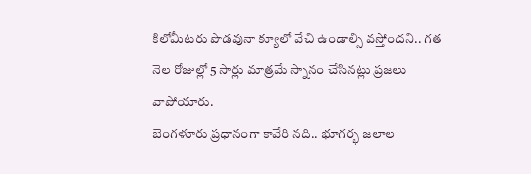కిలోమీటరు పొడవునా క్యూలో వేచి ఉండాల్సి వస్తోందని.. గత నెల రోజుల్లో 5 సార్లు మాత్రమే స్నానం చేసినట్లు ప్రజలు వాపోయారు.
బెంగళూరు ప్రధానంగా కావేరి నది.. భూగర్భ జలాల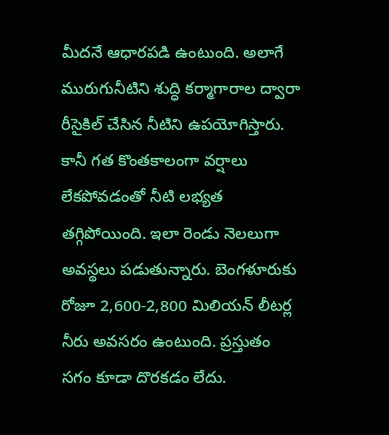మీదనే ఆధారపడి ఉంటుంది. అలాగే మురుగునీటిని శుద్ధి కర్మాగారాల ద్వారా రీసైకిల్ చేసిన నీటిని ఉపయోగిస్తారు. కానీ గత కొంతకాలంగా వర్షాలు లేకపోవడంతో నీటి లభ్యత తగ్గిపోయింది. ఇలా రెండు నెలలుగా అవస్థలు పడుతున్నారు. బెంగళూరుకు రోజూ 2,600-2,800 మిలియన్ లీటర్ల నీరు అవసరం ఉంటుంది. ప్రస్తుతం సగం కూడా దొరకడం లేదు.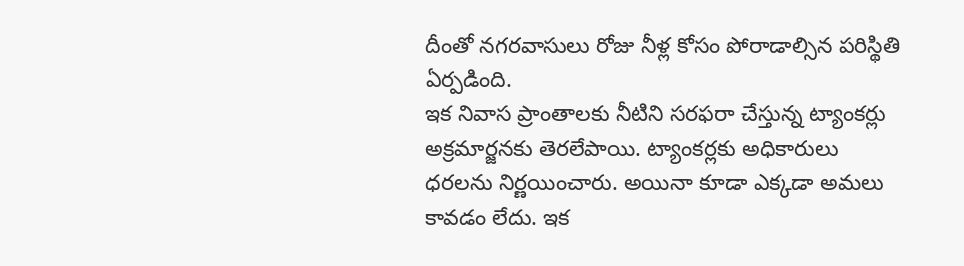దీంతో నగరవాసులు రోజు నీళ్ల కోసం పోరాడాల్సిన పరిస్థితి ఏర్పడింది.
ఇక నివాస ప్రాంతాలకు నీటిని సరఫరా చేస్తున్న ట్యాంకర్లు అక్రమార్జనకు తెరలేపాయి. ట్యాంకర్లకు అధికారులు ధరలను నిర్ణయించారు. అయినా కూడా ఎక్కడా అమలు కావడం లేదు. ఇక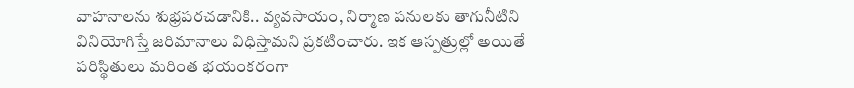వాహనాలను శుభ్రపరచడానికి.. వ్యవసాయం, నిర్మాణ పనులకు తాగునీటిని వినియోగిస్తే జరిమానాలు విధిస్తామని ప్రకటించారు. ఇక ఆస్పత్రుల్లో అయితే పరిస్థితులు మరింత భయంకరంగా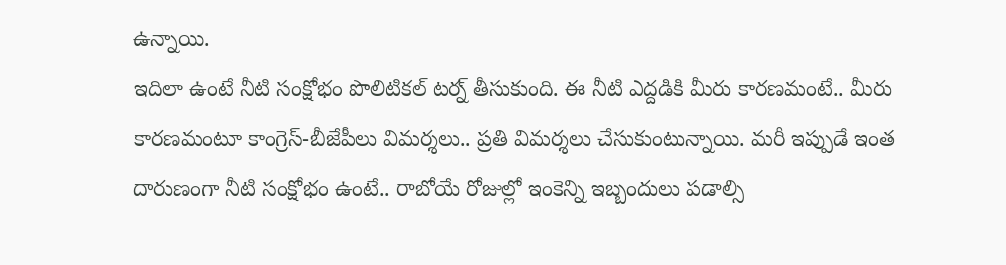ఉన్నాయి.
ఇదిలా ఉంటే నీటి సంక్షోభం పొలిటికల్ టర్న్ తీసుకుంది. ఈ నీటి ఎద్దడికి మీరు కారణమంటే.. మీరు కారణమంటూ కాంగ్రెస్-బీజేపీలు విమర్శలు.. ప్రతి విమర్శలు చేసుకుంటున్నాయి. మరీ ఇప్పుడే ఇంత దారుణంగా నీటి సంక్షోభం ఉంటే.. రాబోయే రోజుల్లో ఇంకెన్ని ఇబ్బందులు పడాల్సి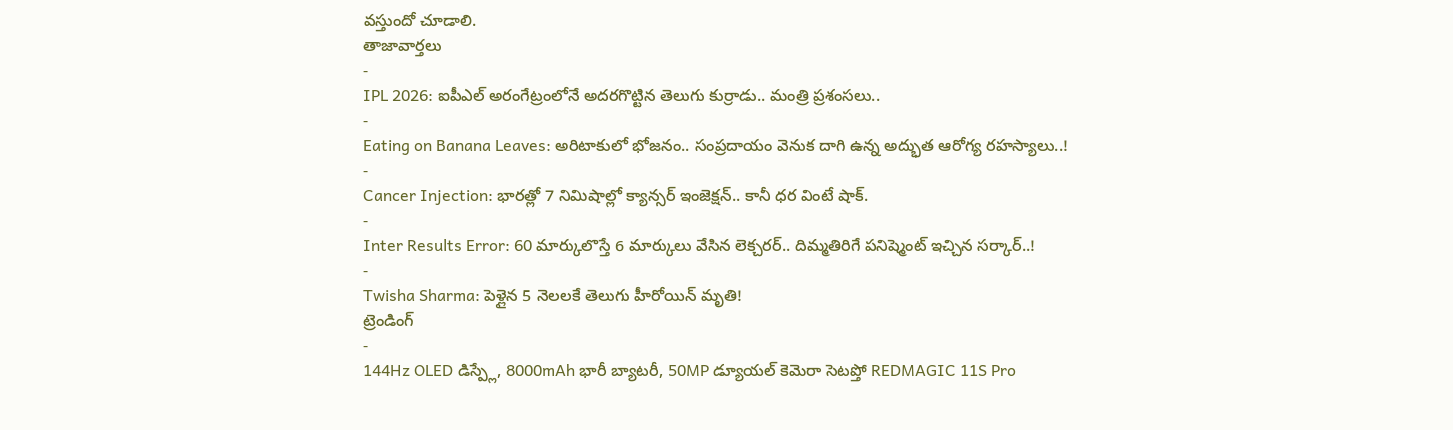వస్తుందో చూడాలి.
తాజావార్తలు
-
IPL 2026: ఐపీఎల్ అరంగేట్రంలోనే అదరగొట్టిన తెలుగు కుర్రాడు.. మంత్రి ప్రశంసలు..
-
Eating on Banana Leaves: అరిటాకులో భోజనం.. సంప్రదాయం వెనుక దాగి ఉన్న అద్భుత ఆరోగ్య రహస్యాలు..!
-
Cancer Injection: భారత్లో 7 నిమిషాల్లో క్యాన్సర్ ఇంజెక్షన్.. కానీ ధర వింటే షాక్.
-
Inter Results Error: 60 మార్కులొస్తే 6 మార్కులు వేసిన లెక్చరర్.. దిమ్మతిరిగే పనిష్మెంట్ ఇచ్చిన సర్కార్..!
-
Twisha Sharma: పెళ్లైన 5 నెలలకే తెలుగు హీరోయిన్ మృతి!
ట్రెండింగ్
-
144Hz OLED డిస్ప్లే, 8000mAh భారీ బ్యాటరీ, 50MP డ్యూయల్ కెమెరా సెటప్తో REDMAGIC 11S Pro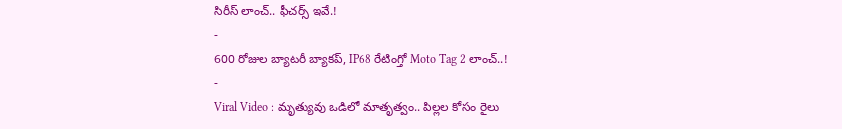సిరీస్ లాంచ్.. ఫీచర్స్ ఇవే.!
-
600 రోజుల బ్యాటరీ బ్యాకప్, IP68 రేటింగ్తో Moto Tag 2 లాంచ్..!
-
Viral Video : మృత్యువు ఒడిలో మాతృత్వం.. పిల్లల కోసం రైలు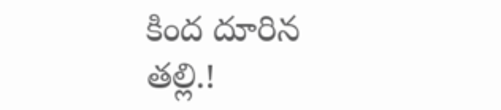కింద దూరిన తల్లి.!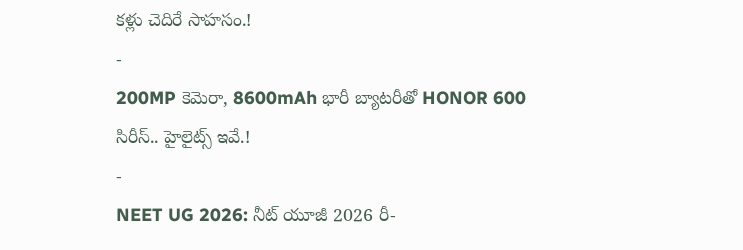కళ్లు చెదిరే సాహసం.!
-
200MP కెమెరా, 8600mAh భారీ బ్యాటరీతో HONOR 600 సిరీస్.. హైలైట్స్ ఇవే.!
-
NEET UG 2026: నీట్ యూజీ 2026 రీ-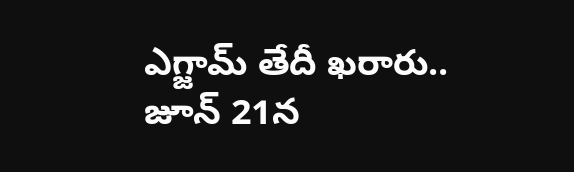ఎగ్జామ్ తేదీ ఖరారు.. జూన్ 21న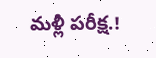మళ్లీ పరీక్ష.!